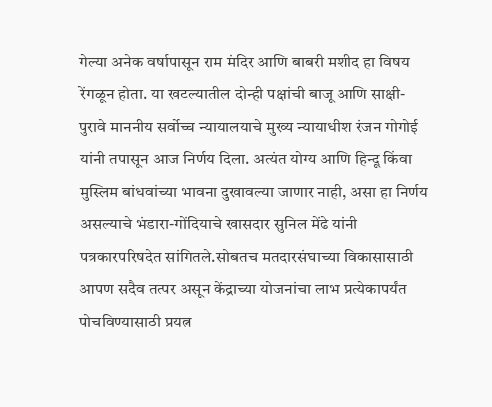गेल्या अनेक वर्षापासून राम मंदिर आणि बाबरी मशीद हा विषय रेंगळून होता. या खटल्यातील दोन्ही पक्षांची बाजू आणि साक्षी-पुरावे माननीय सर्वोच्च न्यायालयाचे मुख्य न्यायाधीश रंजन गोगोई यांनी तपासून आज निर्णय दिला. अत्यंत योग्य आणि हिन्दू किंवा मुस्लिम बांधवांच्या भावना दुखावल्या जाणार नाही, असा हा निर्णय असल्याचे भंडारा-गोंदियाचे खासदार सुनिल मेंढे यांनी पत्रकारपरिषदेत सांगितले.सोबतच मतदारसंघाच्या विकासासाठी आपण सदैव तत्पर असून केंद्राच्या योजनांचा लाभ प्रत्येकापर्यंत पोचविण्यासाठी प्रयत्न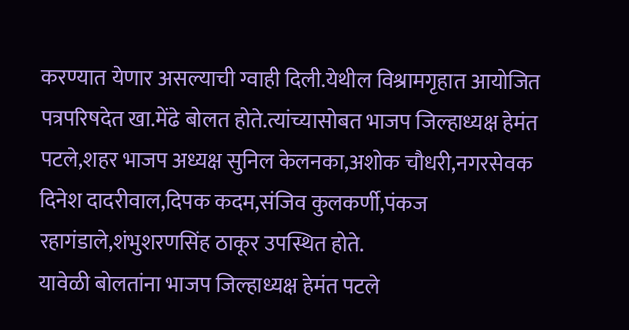करण्यात येणार असल्याची ग्वाही दिली.येथील विश्रामगृहात आयोजित पत्रपरिषदेत खा.मेंढे बोलत होते.त्यांच्यासोबत भाजप जिल्हाध्यक्ष हेमंत पटले,शहर भाजप अध्यक्ष सुनिल केलनका,अशोक चौधरी,नगरसेवक दिनेश दादरीवाल,दिपक कदम,संजिव कुलकर्णी,पंकज रहागंडाले,शंभुशरणसिंह ठाकूर उपस्थित होते.
यावेळी बोलतांना भाजप जिल्हाध्यक्ष हेमंत पटले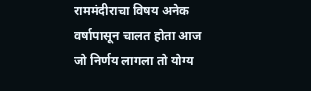राममंदीराचा विषय अनेक वर्षापासून चालत होता आज जो निर्णय लागला तो योग्य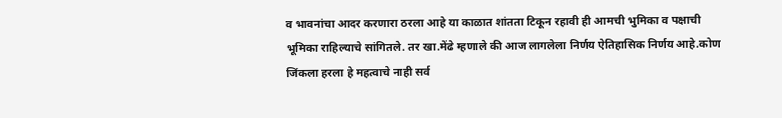व भावनांचा आदर करणारा ठरला आहे या काळात शांतता टिकून रहावी ही आमची भुमिका व पक्षाची भूमिका राहिल्याचे सांगितले. तर खा.मेंढे म्हणाले की आज लागलेला निर्णय ऐतिहासिक निर्णय आहे.कोण जिंकला हरला हे महत्वाचे नाही सर्व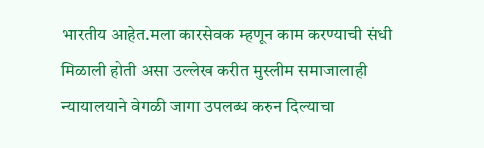भारतीय आहेत.मला कारसेवक म्हणून काम करण्याची संधी मिळाली होती असा उल्लेख करीत मुस्लीम समाजालाही न्यायालयाने वेगळी जागा उपलब्ध करुन दिल्याचा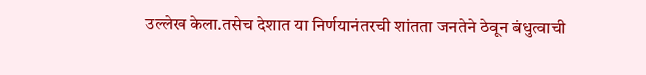उल्लेख केला.तसेच देशात या निर्णयानंतरची शांतता जनतेने ठेवून बंधुत्वाची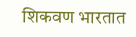शिकवण भारतात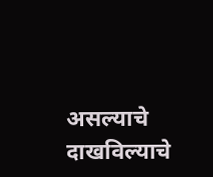असल्याचे दाखविल्याचे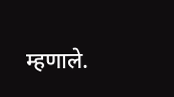म्हणाले.